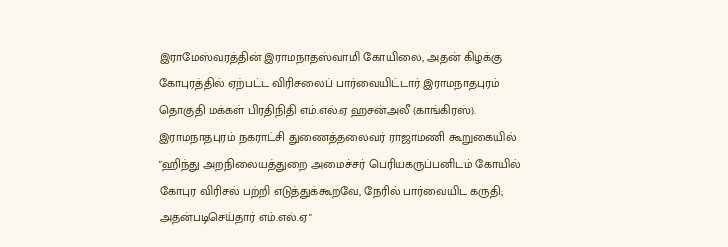இராமேஸ்வரத்தின் இராமநாதஸ்வாமி கோயிலை, அதன் கிழக்கு கோபுரத்தில் ஏற்பட்ட விரிசலைப் பார்வையிட்டார் இராமநாதபுரம் தொகுதி மக்கள் பிரதிநிதி எம்.எல்.ஏ ஹசன்அலீ (காங்கிரஸ்).
இராமநாதபுரம் நகராட்சி துணைத்தலைவர் ராஜாமணி கூறுகையில் "ஹிந்து அறநிலையத்துறை அமைச்சர் பெரியகருப்பனிடம் கோயில் கோபுர விரிசல் பற்றி எடுத்துக்கூறவே, நேரில் பார்வையிட கருதி; அதன்படிசெய்தார் எம்.எல்.ஏ"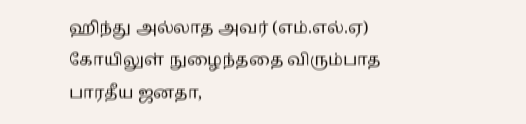ஹிந்து அல்லாத அவர் (எம்.எல்.ஏ) கோயிலுள் நுழைந்ததை விரும்பாத பாரதீய ஜனதா,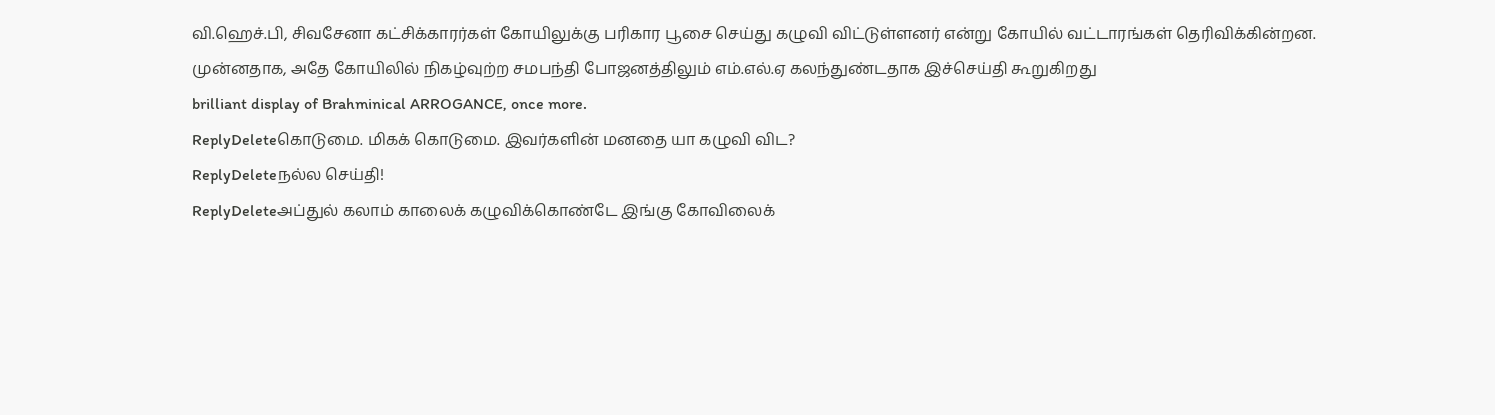வி.ஹெச்.பி, சிவசேனா கட்சிக்காரர்கள் கோயிலுக்கு பரிகார பூசை செய்து கழுவி விட்டுள்ளனர் என்று கோயில் வட்டாரங்கள் தெரிவிக்கின்றன.
முன்னதாக, அதே கோயிலில் நிகழ்வுற்ற சமபந்தி போஜனத்திலும் எம்.எல்.ஏ கலந்துண்டதாக இச்செய்தி கூறுகிறது
brilliant display of Brahminical ARROGANCE, once more.
ReplyDeleteகொடுமை. மிகக் கொடுமை. இவர்களின் மனதை யா கழுவி விட?
ReplyDeleteநல்ல செய்தி!
ReplyDeleteஅப்துல் கலாம் காலைக் கழுவிக்கொண்டே இங்கு கோவிலைக்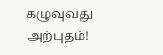கழுவுவது அற்புதம்!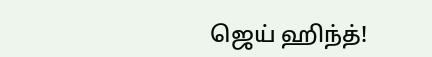ஜெய் ஹிந்த்!